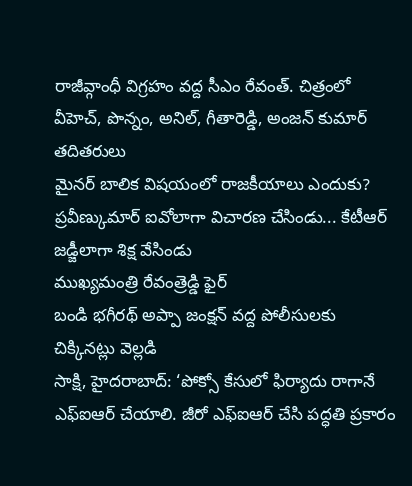రాజీవ్గాంధీ విగ్రహం వద్ద సీఎం రేవంత్. చిత్రంలో వీహెచ్, పొన్నం, అనిల్, గీతారెడ్డి, అంజన్ కుమార్ తదితరులు
మైనర్ బాలిక విషయంలో రాజకీయాలు ఎందుకు?
ప్రవీణ్కుమార్ ఐవోలాగా విచారణ చేసిండు... కేటీఆర్ జడ్జీలాగా శిక్ష వేసిండు
ముఖ్యమంత్రి రేవంత్రెడ్డి ఫైర్
బండి భగీరథ్ అప్పా జంక్షన్ వద్ద పోలీసులకు చిక్కినట్లు వెల్లడి
సాక్షి, హైదరాబాద్: ‘పోక్సో కేసులో ఫిర్యాదు రాగానే ఎఫ్ఐఆర్ చేయాలి. జీరో ఎఫ్ఐఆర్ చేసి పద్ధతి ప్రకారం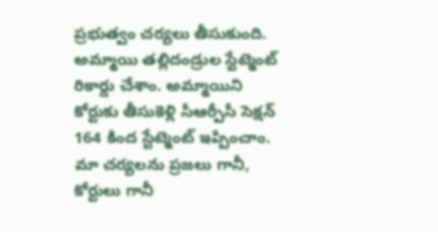ప్రభుత్వం చర్యలు తీసుకుంది. అమ్మాయి తల్లిదండ్రుల స్టేట్మెంట్ రికార్డు చేశాం. అమ్మాయిని కోర్టుకు తీసుకెళ్లి సీఆర్పీసీ సెక్షన్ 164 కింద స్టేట్మెంట్ ఇప్పించాం. మా చర్యలను ప్రజలు గానీ, కోర్టులు గానీ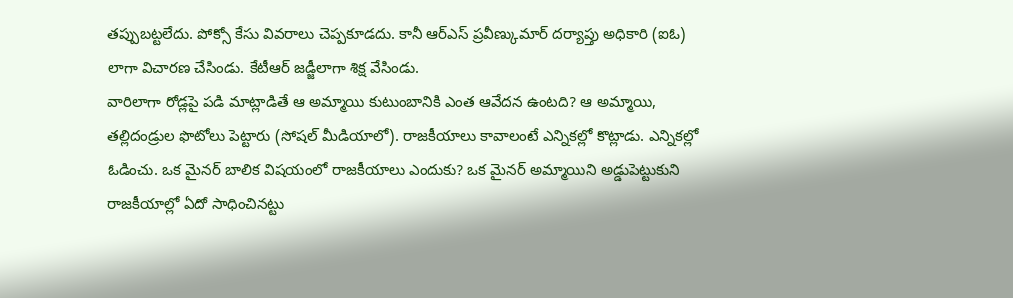తప్పుబట్టలేదు. పోక్సో కేసు వివరాలు చెప్పకూడదు. కానీ ఆర్ఎస్ ప్రవీణ్కుమార్ దర్యాప్తు అధికారి (ఐఓ) లాగా విచారణ చేసిండు. కేటీఆర్ జడ్జీలాగా శిక్ష వేసిండు.
వారిలాగా రోడ్లపై పడి మాట్లాడితే ఆ అమ్మాయి కుటుంబానికి ఎంత ఆవేదన ఉంటది? ఆ అమ్మాయి, తల్లిదండ్రుల ఫొటోలు పెట్టారు (సోషల్ మీడియాలో). రాజకీయాలు కావాలంటే ఎన్నికల్లో కొట్లాడు. ఎన్నికల్లో ఓడించు. ఒక మైనర్ బాలిక విషయంలో రాజకీయాలు ఎందుకు? ఒక మైనర్ అమ్మాయిని అడ్డుపెట్టుకుని రాజకీయాల్లో ఏదో సాధించినట్టు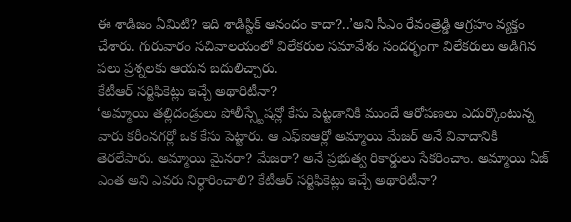ఈ శాడిజం ఏమిటి? ఇది శాడిస్టిక్ ఆనందం కాదా?..’అని సీఎం రేవంత్రెడ్డి ఆగ్రహం వ్యక్తం చేశారు. గురువారం సచివాలయంలో విలేకరుల సమావేశం సందర్భంగా విలేకరులు అడిగిన పలు ప్రశ్నలకు ఆయన బదులిచ్చారు.
కేటీఆర్ సర్టిఫికెట్లు ఇచ్చే అథారిటీనా?
‘అమ్మాయి తల్లిదండ్రులు పోలీస్స్టేషన్లో కేసు పెట్టడానికి ముందే ఆరోపణలు ఎదుర్కొంటున్న వారు కరీంనగర్లో ఒక కేసు పెట్టారు. ఆ ఎఫ్ఐఆర్లో అమ్మాయి మేజర్ అనే వివాదానికి తెరలేపారు. అమ్మాయి మైనరా? మేజరా? అనే ప్రభుత్వ రికార్డులు సేకరించాం. అమ్మాయి ఏజ్ ఎంత అని ఎవరు నిర్ధారించాలి? కేటీఆర్ సర్టిఫికెట్లు ఇచ్చే అథారిటీనా?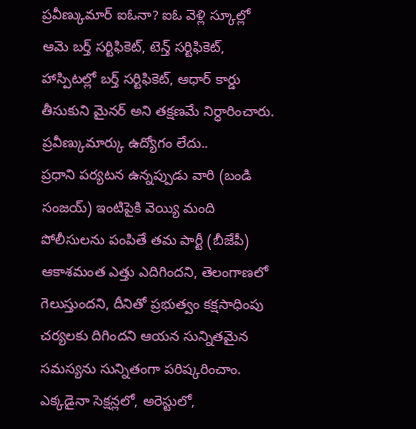ప్రవీణ్కుమార్ ఐఓనా? ఐఓ వెళ్లి స్కూల్లో ఆమె బర్త్ సర్టిఫికెట్, టెన్త్ సర్టిఫికెట్, హాస్పిటల్లో బర్త్ సర్టిఫికెట్, ఆధార్ కార్డు తీసుకుని మైనర్ అని తక్షణమే నిర్ధారించారు.
ప్రవీణ్కుమార్కు ఉద్యోగం లేదు..
ప్రధాని పర్యటన ఉన్నప్పుడు వారి (బండి సంజయ్) ఇంటిపైకి వెయ్యి మంది పోలీసులను పంపితే తమ పార్టీ (బీజేపీ) ఆకాశమంత ఎత్తు ఎదిగిందని, తెలంగాణలో గెలుస్తుందని, దీనితో ప్రభుత్వం కక్షసాధింపు చర్యలకు దిగిందని ఆయన సున్నితమైన సమస్యను సున్నితంగా పరిష్కరించాం. ఎక్కడైనా సెక్షన్లలో, అరెస్టులో,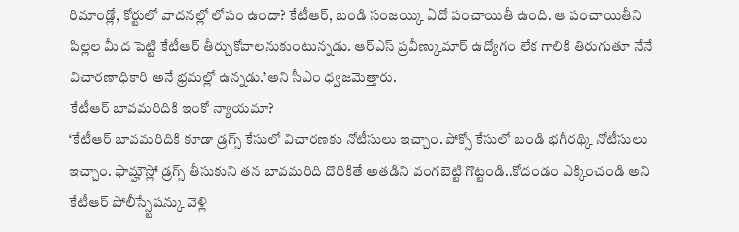రిమాండ్లో, కోర్టులో వాదనల్లో లోపం ఉందా? కేటీఆర్, బండి సంజయ్కి ఏదో పంచాయితీ ఉంది. ఆ పంచాయితీని పిల్లల మీద పెట్టి కేటీఆర్ తీర్చుకోవాలనుకుంటున్నడు. ఆర్ఎస్ ప్రవీణ్కుమార్ ఉద్యోగం లేక గాలికి తిరుగుతూ నేనే విచారణాధికారి అనే భ్రమల్లో ఉన్నడు.’అని సీఎం ధ్వజమెత్తారు.
కేటీఆర్ బావమరిదికి ఇంకో న్యాయమా?
‘కేటీఆర్ బావమరిదికి కూడా డ్రగ్స్ కేసులో విచారణకు నోటీసులు ఇచ్చాం. పోక్సో కేసులో బండి భగీరథ్కి నోటీసులు ఇచ్చాం. ఫామ్హౌస్లో డ్రగ్స్ తీసుకుని తన బావమరిది దొరికితే అతడిని వంగబెట్టి గొట్టండి..కోదండం ఎక్కించండి అని కేటీఆర్ పోలీస్స్టేషన్కు వెళ్లి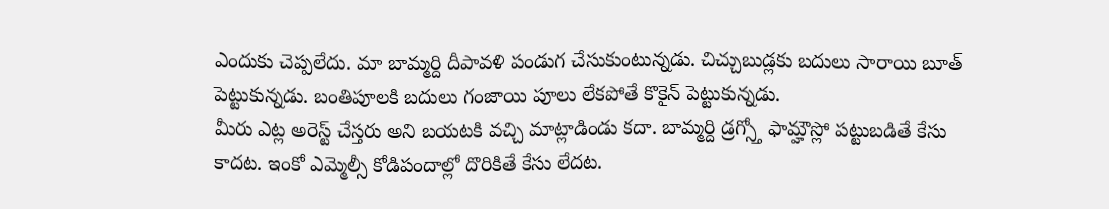ఎందుకు చెప్పలేదు. మా బామ్మర్ది దీపావళి పండుగ చేసుకుంటున్నడు. చిచ్చుబుడ్లకు బదులు సారాయి బూత్ పెట్టుకున్నడు. బంతిపూలకి బదులు గంజాయి పూలు లేకపోతే కొకైన్ పెట్టుకున్నడు.
మీరు ఎట్ల అరెస్ట్ చేస్తరు అని బయటకి వచ్చి మాట్లాడిండు కదా. బామ్మర్ది డ్రగ్స్తో ఫామ్హౌస్లో పట్టుబడితే కేసు కాదట. ఇంకో ఎమ్మెల్సీ కోడిపందాల్లో దొరికితే కేసు లేదట.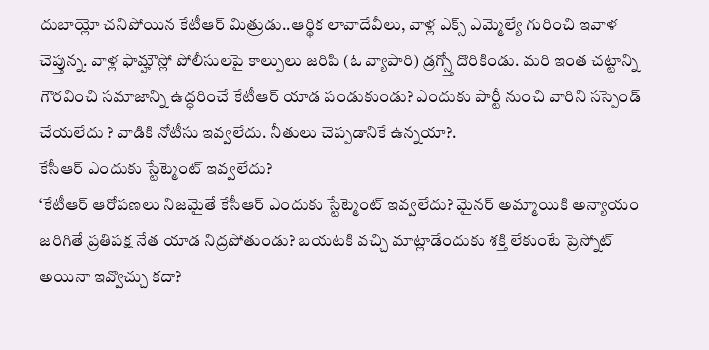దుబాయ్లో చనిపోయిన కేటీఆర్ మిత్రుడు..ఆర్థిక లావాదేవీలు, వాళ్ల ఎక్స్ ఎమ్మెల్యే గురించి ఇవాళ చెప్తున్న. వాళ్ల ఫామ్హౌస్లో పోలీసులపై కాల్పులు జరిపి (ఓ వ్యాపారి) డ్రగ్స్తో దొరికిండు. మరి ఇంత చట్టాన్ని గౌరవించి సమాజాన్ని ఉద్ధరించే కేటీఆర్ యాడ పండుకుండు? ఎందుకు పార్టీ నుంచి వారిని సస్పెండ్ చేయలేదు ? వాడికి నోటీసు ఇవ్వలేదు. నీతులు చెప్పడానికే ఉన్నయా?.
కేసీఆర్ ఎందుకు స్టేట్మెంట్ ఇవ్వలేదు?
‘కేటీఆర్ ఆరోపణలు నిజమైతే కేసీఆర్ ఎందుకు స్టేట్మెంట్ ఇవ్వలేదు? మైనర్ అమ్మాయికి అన్యాయం జరిగితే ప్రతిపక్ష నేత యాడ నిద్రపోతుండు? బయటకి వచ్చి మాట్లాడేందుకు శక్తి లేకుంటే ప్రెస్నోట్ అయినా ఇవ్వొచ్చు కదా?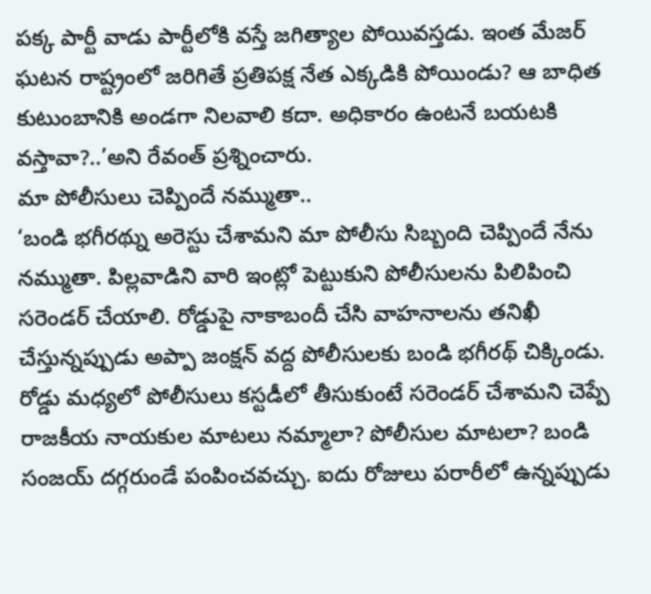పక్క పార్టీ వాడు పార్టీలోకి వస్తే జగిత్యాల పోయివస్తడు. ఇంత మేజర్ ఘటన రాష్ట్రంలో జరిగితే ప్రతిపక్ష నేత ఎక్కడికి పోయిండు? ఆ బాధిత కుటుంబానికి అండగా నిలవాలి కదా. అధికారం ఉంటనే బయటకి వస్తావా?..’అని రేవంత్ ప్రశ్నించారు.
మా పోలీసులు చెప్పిందే నమ్ముతా..
‘బండి భగీరథ్ను అరెస్టు చేశామని మా పోలీసు సిబ్బంది చెప్పిందే నేను నమ్ముతా. పిల్లవాడిని వారి ఇంట్లో పెట్టుకుని పోలీసులను పిలిపించి సరెండర్ చేయాలి. రోడ్డుపై నాకాబందీ చేసి వాహనాలను తనిఖీ చేస్తున్నప్పుడు అప్పా జంక్షన్ వద్ద పోలీసులకు బండి భగీరథ్ చిక్కిండు. రోడ్డు మధ్యలో పోలీసులు కస్టడీలో తీసుకుంటే సరెండర్ చేశామని చెప్పే రాజకీయ నాయకుల మాటలు నమ్మాలా? పోలీసుల మాటలా? బండి సంజయ్ దగ్గరుండే పంపించవచ్చు. ఐదు రోజులు పరారీలో ఉన్నప్పుడు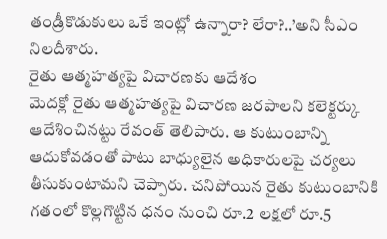తండ్రీకొడుకులు ఒకే ఇంట్లో ఉన్నారా? లేరా?..’అని సీఎం నిలదీశారు.
రైతు ఆత్మహత్యపై విచారణకు ఆదేశం
మెదక్లో రైతు ఆత్మహత్యపై విచారణ జరపాలని కలెక్టర్కు ఆదేశించినట్టు రేవంత్ తెలిపారు. ఆ కుటుంబాన్ని ఆదుకోవడంతో పాటు బాధ్యులైన అధికారులపై చర్యలు తీసుకుంటామని చెప్పారు. చనిపోయిన రైతు కుటుంబానికి గతంలో కొల్లగొట్టిన ధనం నుంచి రూ.2 లక్షలో రూ.5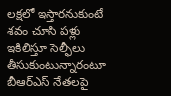లక్షలో ఇస్తారనుకుంటే శవం చూసి పళ్లు ఇకిలిస్తూ సెల్ఫీలు తీసుకుంటున్నారంటూ బీఆర్ఎస్ నేతలపై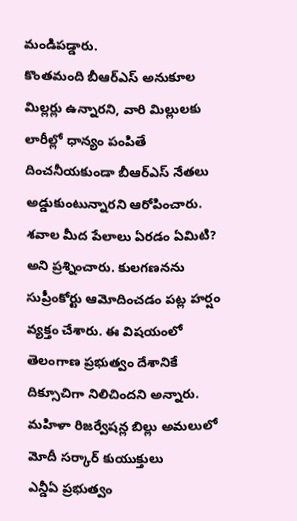మండిపడ్డారు.
కొంతమంది బీఆర్ఎస్ అనుకూల మిల్లర్లు ఉన్నారని, వారి మిల్లులకు లారీల్లో ధాన్యం పంపితే దించనీయకుండా బీఆర్ఎస్ నేతలు అడ్డుకుంటున్నారని ఆరోపించారు. శవాల మీద పేలాలు ఏరడం ఏమిటి? అని ప్రశ్నించారు. కులగణనను సుప్రీంకోర్టు ఆమోదించడం పట్ల హర్షం వ్యక్తం చేశారు. ఈ విషయంలో తెలంగాణ ప్రభుత్వం దేశానికే దిక్సూచిగా నిలిచిందని అన్నారు.
మహిళా రిజర్వేషన్ల బిల్లు అమలులో మోదీ సర్కార్ కుయుక్తులు
ఎన్డీఏ ప్రభుత్వం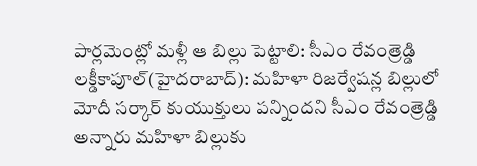పార్లమెంట్లో మళ్లీ ఆ బిల్లు పెట్టాలి: సీఎం రేవంత్రెడ్డి
లక్డీకాపూల్(హైదరాబాద్): మహిళా రిజర్వేషన్ల బిల్లులో మోదీ సర్కార్ కుయుక్తులు పన్నిందని సీఎం రేవంత్రెడ్డి అన్నారు మహిళా బిల్లుకు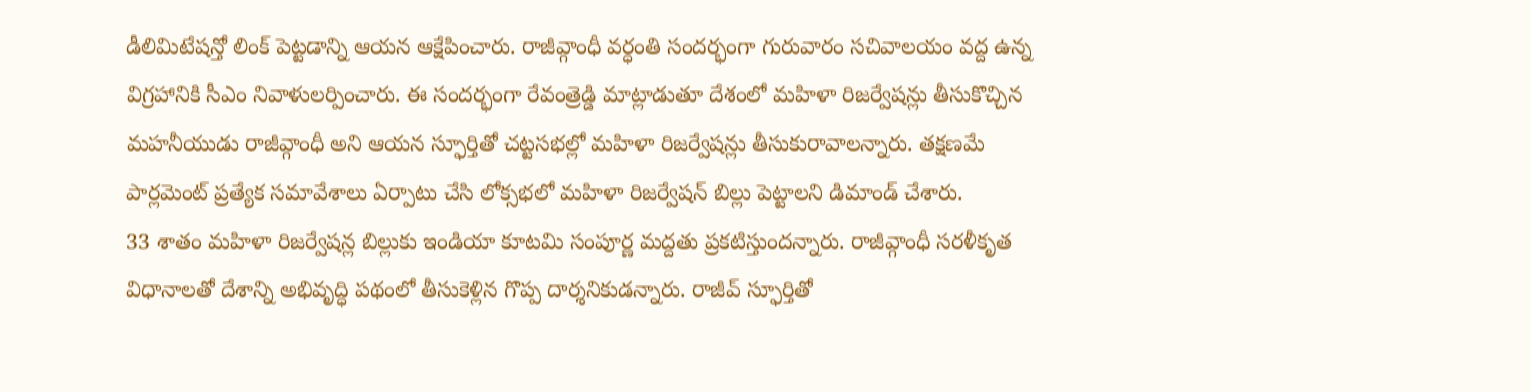డీలిమిటేషన్తో లింక్ పెట్టడాన్ని ఆయన ఆక్షేపించారు. రాజీవ్గాంధీ వర్ధంతి సందర్భంగా గురువారం సచివాలయం వద్ద ఉన్న విగ్రహానికి సీఎం నివాళులర్పించారు. ఈ సందర్భంగా రేవంత్రెడ్డి మాట్లాడుతూ దేశంలో మహిళా రిజర్వేషన్లు తీసుకొచ్చిన మహనీయుడు రాజీవ్గాంధీ అని ఆయన స్ఫూర్తితో చట్టసభల్లో మహిళా రిజర్వేషన్లు తీసుకురావాలన్నారు. తక్షణమే పార్లమెంట్ ప్రత్యేక సమావేశాలు ఏర్పాటు చేసి లోక్సభలో మహిళా రిజర్వేషన్ బిల్లు పెట్టాలని డిమాండ్ చేశారు.
33 శాతం మహిళా రిజర్వేషన్ల బిల్లుకు ఇండియా కూటమి సంపూర్ణ మద్దతు ప్రకటిస్తుందన్నారు. రాజీవ్గాంధీ సరళీకృత విధానాలతో దేశాన్ని అభివృద్ధి పథంలో తీసుకెళ్లిన గొప్ప దార్శనికుడన్నారు. రాజీవ్ స్ఫూర్తితో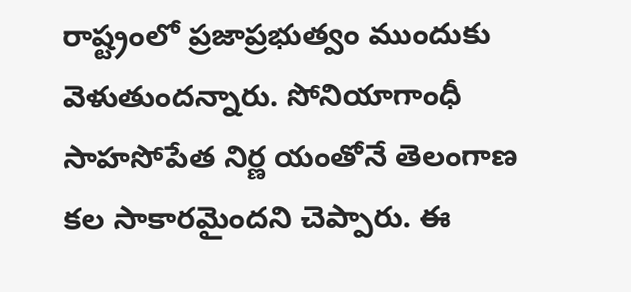రాష్ట్రంలో ప్రజాప్రభుత్వం ముందుకు వెళుతుందన్నారు. సోనియాగాంధీ సాహసోపేత నిర్ణ యంతోనే తెలంగాణ కల సాకారమైందని చెప్పారు. ఈ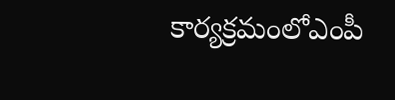కార్యక్రమంలోఎంపీ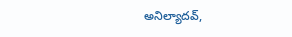అనిల్యాదవ్,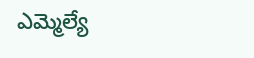ఎమ్మెల్యే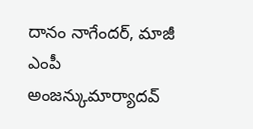దానం నాగేందర్, మాజీ ఎంపీ అంజన్కుమార్యాదవ్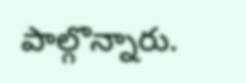పాల్గొన్నారు.